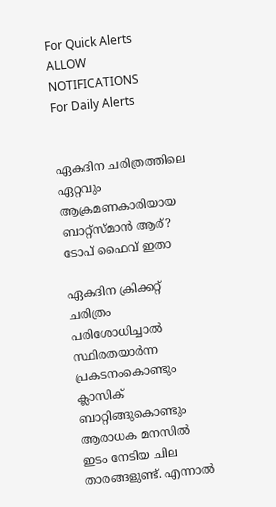For Quick Alerts
ALLOW NOTIFICATIONS
For Daily Alerts


ഏകദിന ചരിത്രത്തിലെ ഏറ്റവും ആക്രമണകാരിയായ ബാറ്റ്‌സ്മാന്‍ ആര്? ടോപ് ഫൈവ് ഇതാ

ഏകദിന ക്രിക്കറ്റ് ചരിത്രം പരിശോധിച്ചാല്‍ സ്ഥിരതയാര്‍ന്ന പ്രകടനംകൊണ്ടും ക്ലാസിക് ബാറ്റിങ്ങുകൊണ്ടും ആരാധക മനസില്‍ ഇടം നേടിയ ചില താരങ്ങളുണ്ട്. എന്നാല്‍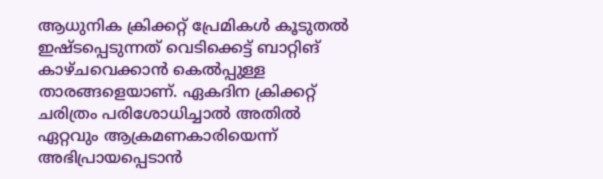ആധുനിക ക്രിക്കറ്റ് പ്രേമികള്‍ കൂടുതല്‍ ഇഷ്ടപ്പെടുന്നത് വെടിക്കെട്ട് ബാറ്റിങ് കാഴ്ചവെക്കാന്‍ കെല്‍പ്പുള്ള താരങ്ങളെയാണ്. ഏകദിന ക്രിക്കറ്റ് ചരിത്രം പരിശോധിച്ചാല്‍ അതില്‍ ഏറ്റവും ആക്രമണകാരിയെന്ന് അഭിപ്രായപ്പെടാന്‍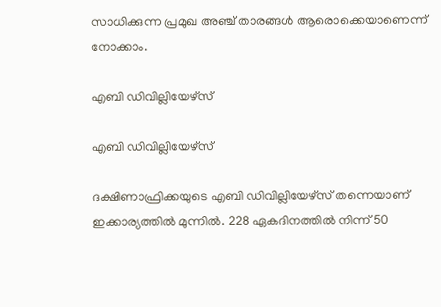സാധിക്കുന്ന പ്രമുഖ അഞ്ച് താരങ്ങള്‍ ആരൊക്കെയാണെന്ന് നോക്കാം.

എബി ഡിവില്ലിയേഴ്‌സ്

എബി ഡിവില്ലിയേഴ്‌സ്

ദക്ഷിണാഫ്രിക്കയുടെ എബി ഡിവില്ലിയേഴ്‌സ് തന്നെയാണ് ഇക്കാര്യത്തില്‍ മുന്നില്‍. 228 ഏകദിനത്തില്‍ നിന്ന് 50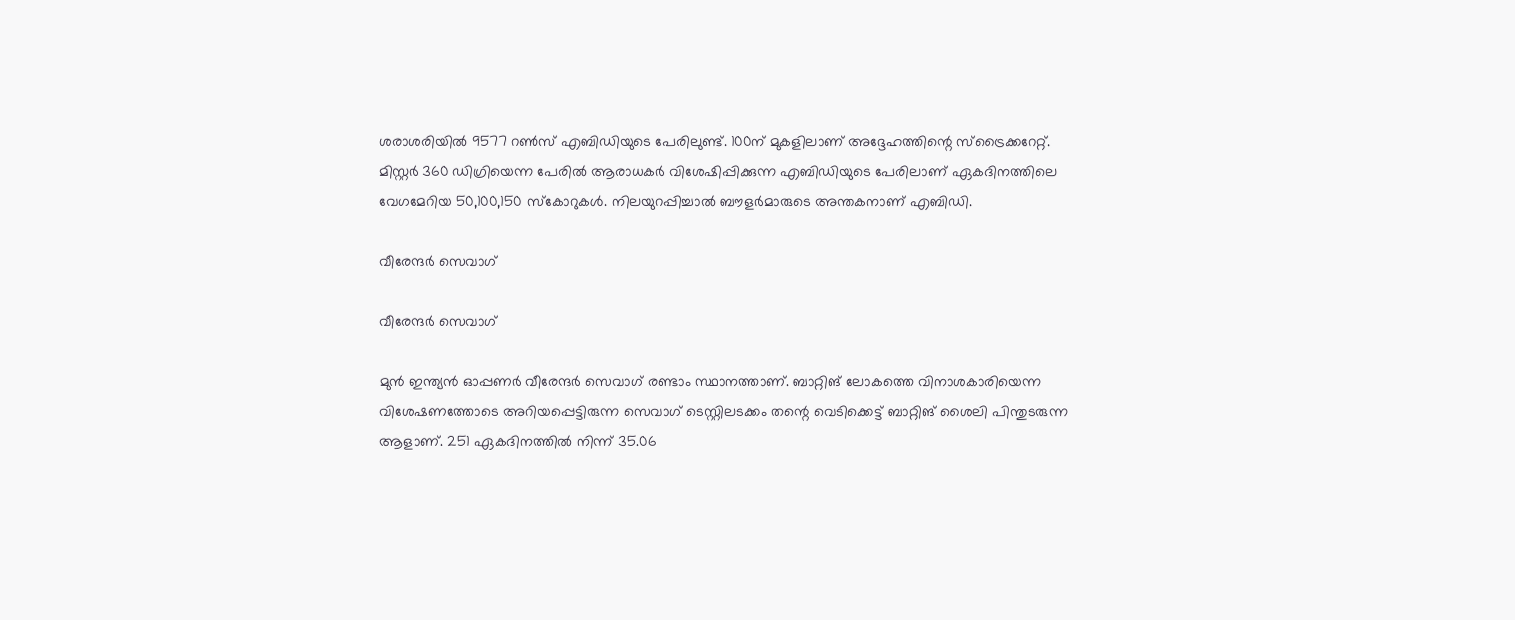ശരാശരിയില്‍ 9577 റണ്‍സ് എബിഡിയുടെ പേരിലുണ്ട്. 100ന് മുകളിലാണ് അദ്ദേഹത്തിന്റെ സ്‌ട്രൈക്കറേറ്റ്. മിസ്റ്റര്‍ 360 ഡിഗ്രിയെന്ന പേരില്‍ ആരാധകര്‍ വിശേഷിപ്പിക്കുന്ന എബിഡിയുടെ പേരിലാണ് ഏകദിനത്തിലെ വേഗമേറിയ 50,100,150 സ്‌കോറുകള്‍. നിലയുറപ്പിച്ചാല്‍ ബൗളര്‍മാരുടെ അന്തകനാണ് എബിഡി.

വീരേന്ദര്‍ സെവാഗ്

വീരേന്ദര്‍ സെവാഗ്

മുന്‍ ഇന്ത്യന്‍ ഓപ്പണര്‍ വീരേന്ദര്‍ സെവാഗ് രണ്ടാം സ്ഥാനത്താണ്. ബാറ്റിങ് ലോകത്തെ വിനാശകാരിയെന്ന വിശേഷണത്തോടെ അറിയപ്പെട്ടിരുന്ന സെവാഗ് ടെസ്റ്റിലടക്കം തന്റെ വെടിക്കെട്ട് ബാറ്റിങ് ശൈലി പിന്തുടരുന്ന ആളാണ്. 251 ഏകദിനത്തില്‍ നിന്ന് 35.06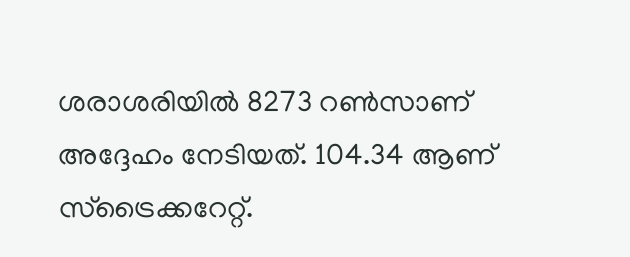ശരാശരിയില്‍ 8273 റണ്‍സാണ് അദ്ദേഹം നേടിയത്. 104.34 ആണ് സ്‌ട്രൈക്കറേറ്റ്.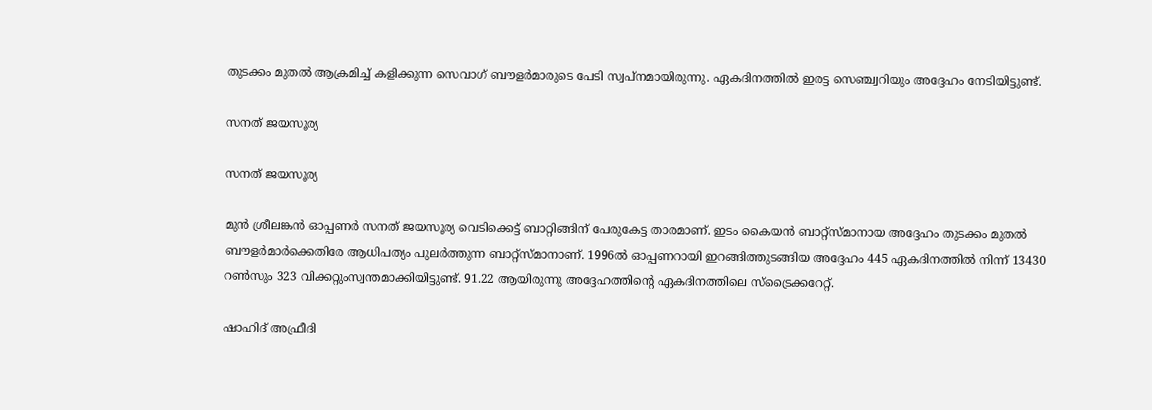തുടക്കം മുതല്‍ ആക്രമിച്ച് കളിക്കുന്ന സെവാഗ് ബൗളര്‍മാരുടെ പേടി സ്വപ്‌നമായിരുന്നു. ഏകദിനത്തില്‍ ഇരട്ട സെഞ്ച്വറിയും അദ്ദേഹം നേടിയിട്ടുണ്ട്.

സനത് ജയസൂര്യ

സനത് ജയസൂര്യ

മുന്‍ ശ്രീലങ്കന്‍ ഓപ്പണര്‍ സനത് ജയസൂര്യ വെടിക്കെട്ട് ബാറ്റിങ്ങിന് പേരുകേട്ട താരമാണ്. ഇടം കൈയന്‍ ബാറ്റ്‌സ്മാനായ അദ്ദേഹം തുടക്കം മുതല്‍ ബൗളര്‍മാര്‍ക്കെതിരേ ആധിപത്യം പുലര്‍ത്തുന്ന ബാറ്റ്‌സ്മാനാണ്. 1996ല്‍ ഓപ്പണറായി ഇറങ്ങിത്തുടങ്ങിയ അദ്ദേഹം 445 ഏകദിനത്തില്‍ നിന്ന് 13430 റണ്‍സും 323 വിക്കറ്റുംസ്വന്തമാക്കിയിട്ടുണ്ട്. 91.22 ആയിരുന്നു അദ്ദേഹത്തിന്റെ ഏകദിനത്തിലെ സ്‌ട്രൈക്കറേറ്റ്.

ഷാഹിദ് അഫ്രീദി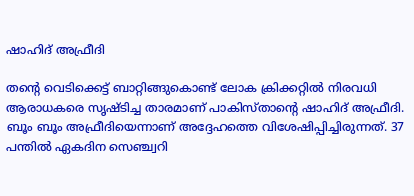ഷാഹിദ് അഫ്രീദി

തന്റെ വെടിക്കെട്ട് ബാറ്റിങ്ങുകൊണ്ട് ലോക ക്രിക്കറ്റില്‍ നിരവധി ആരാധകരെ സൃഷ്ടിച്ച താരമാണ് പാകിസ്താന്റെ ഷാഹിദ് അഫ്രീദി. ബൂം ബൂം അഫ്രീദിയെന്നാണ് അദ്ദേഹത്തെ വിശേഷിപ്പിച്ചിരുന്നത്. 37 പന്തില്‍ ഏകദിന സെഞ്ച്വറി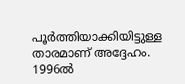പൂര്‍ത്തിയാക്കിയിട്ടുള്ള താരമാണ് അദ്ദേഹം. 1996ല്‍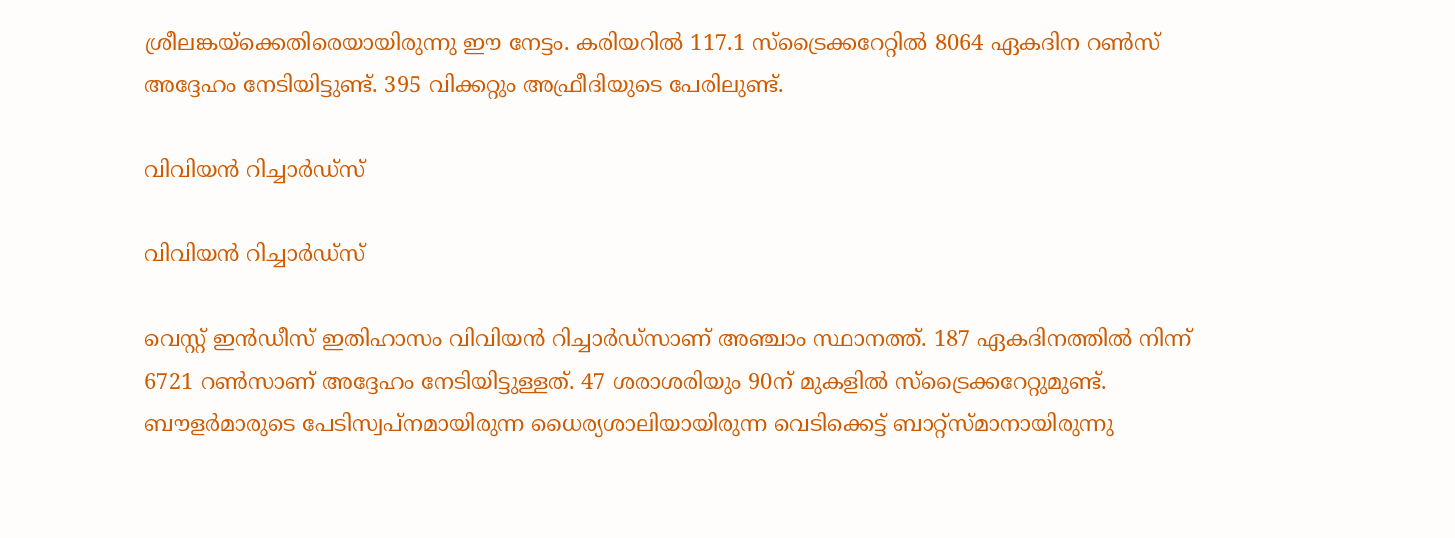ശ്രീലങ്കയ്‌ക്കെതിരെയായിരുന്നു ഈ നേട്ടം. കരിയറില്‍ 117.1 സ്‌ട്രൈക്കറേറ്റില്‍ 8064 ഏകദിന റണ്‍സ് അദ്ദേഹം നേടിയിട്ടുണ്ട്. 395 വിക്കറ്റും അഫ്രീദിയുടെ പേരിലുണ്ട്.

വിവിയന്‍ റിച്ചാര്‍ഡ്‌സ്

വിവിയന്‍ റിച്ചാര്‍ഡ്‌സ്

വെസ്റ്റ് ഇന്‍ഡീസ് ഇതിഹാസം വിവിയന്‍ റിച്ചാര്‍ഡ്‌സാണ് അഞ്ചാം സ്ഥാനത്ത്. 187 ഏകദിനത്തില്‍ നിന്ന് 6721 റണ്‍സാണ് അദ്ദേഹം നേടിയിട്ടുള്ളത്. 47 ശരാശരിയും 90ന് മുകളില്‍ സ്‌ട്രൈക്കറേറ്റുമുണ്ട്. ബൗളര്‍മാരുടെ പേടിസ്വപ്‌നമായിരുന്ന ധൈര്യശാലിയായിരുന്ന വെടിക്കെട്ട് ബാറ്റ്‌സ്മാനായിരുന്നു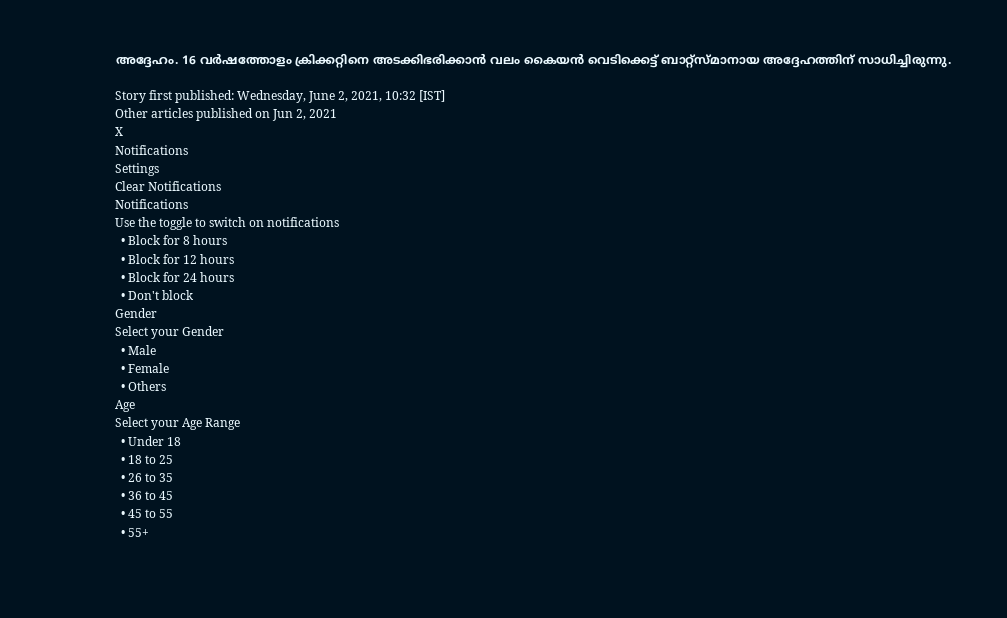അദ്ദേഹം. 16 വര്‍ഷത്തോളം ക്രിക്കറ്റിനെ അടക്കിഭരിക്കാന്‍ വലം കൈയന്‍ വെടിക്കെട്ട് ബാറ്റ്‌സ്മാനായ അദ്ദേഹത്തിന് സാധിച്ചിരുന്നു.

Story first published: Wednesday, June 2, 2021, 10:32 [IST]
Other articles published on Jun 2, 2021
X
Notifications
Settings
Clear Notifications
Notifications
Use the toggle to switch on notifications
  • Block for 8 hours
  • Block for 12 hours
  • Block for 24 hours
  • Don't block
Gender
Select your Gender
  • Male
  • Female
  • Others
Age
Select your Age Range
  • Under 18
  • 18 to 25
  • 26 to 35
  • 36 to 45
  • 45 to 55
  • 55+